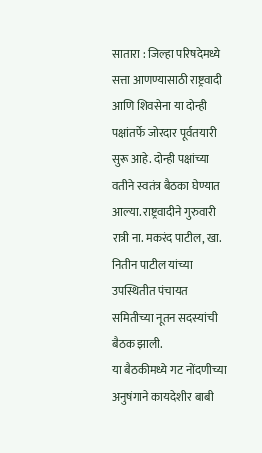सातारा : जिल्हा परिषदेमध्ये सत्ता आणण्यासाठी राष्ट्रवादी आणि शिवसेना या दोन्ही पक्षांतर्फे जोरदार पूर्वतयारी सुरू आहे. दोन्ही पक्षांच्या वतीने स्वतंत्र बैठका घेण्यात आल्या. राष्ट्रवादीने गुरुवारी रात्री ना. मकरंद पाटील, खा. नितीन पाटील यांच्या उपस्थितीत पंचायत समितीच्या नूतन सदस्यांची बैठक झाली.
या बैठकीमध्ये गट नोंदणीच्या अनुषंगाने कायदेशीर बाबी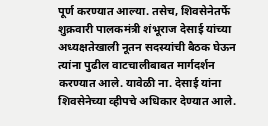पूर्ण करण्यात आल्या. तसेच, शिवसेनेतर्फे शुक्रवारी पालकमंत्री शंभूराज देसाई यांच्या अध्यक्षतेखाली नूतन सदस्यांची बैठक घेऊन त्यांना पुढील वाटचालीबाबत मार्गदर्शन करण्यात आले. यावेळी ना. देसाई यांना शिवसेनेच्या व्हीपचे अधिकार देण्यात आले.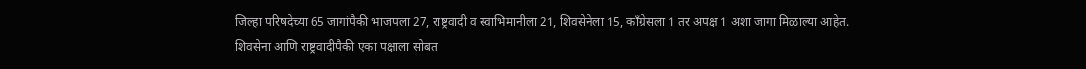जिल्हा परिषदेच्या 65 जागांपैकी भाजपला 27, राष्ट्रवादी व स्वाभिमानीला 21, शिवसेनेला 15, काँग्रेसला 1 तर अपक्ष 1 अशा जागा मिळाल्या आहेत. शिवसेना आणि राष्ट्रवादीपैकी एका पक्षाला सोबत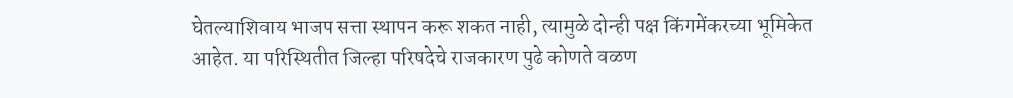घेतल्याशिवाय भाजप सत्ता स्थापन करू शकत नाही, त्यामुळे दोन्ही पक्ष किंगमेंकरच्या भूमिकेत आहेत. या परिस्थितीत जिल्हा परिषदेचे राजकारण पुढे कोणते वळण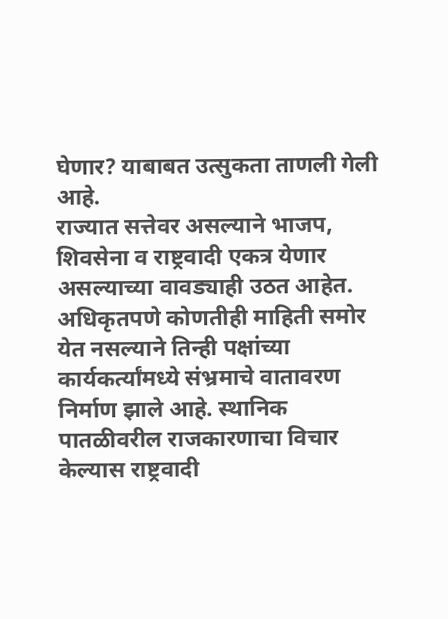घेणार? याबाबत उत्सुकता ताणली गेली आहे.
राज्यात सत्तेवर असल्याने भाजप, शिवसेना व राष्ट्रवादी एकत्र येणार असल्याच्या वावड्याही उठत आहेत. अधिकृतपणे कोणतीही माहिती समोर येत नसल्याने तिन्ही पक्षांच्या कार्यकर्त्यांमध्ये संभ्रमाचे वातावरण निर्माण झाले आहे. स्थानिक पातळीवरील राजकारणाचा विचार केल्यास राष्ट्रवादी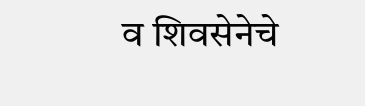व शिवसेनेचे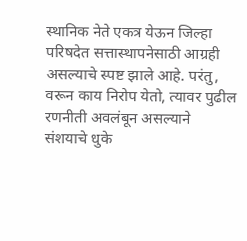स्थानिक नेते एकत्र येऊन जिल्हा परिषदेत सत्तास्थापनेसाठी आग्रही असल्याचे स्पष्ट झाले आहे. परंतु, वरून काय निरोप येतो, त्यावर पुढील रणनीती अवलंबून असल्याने संशयाचे धुके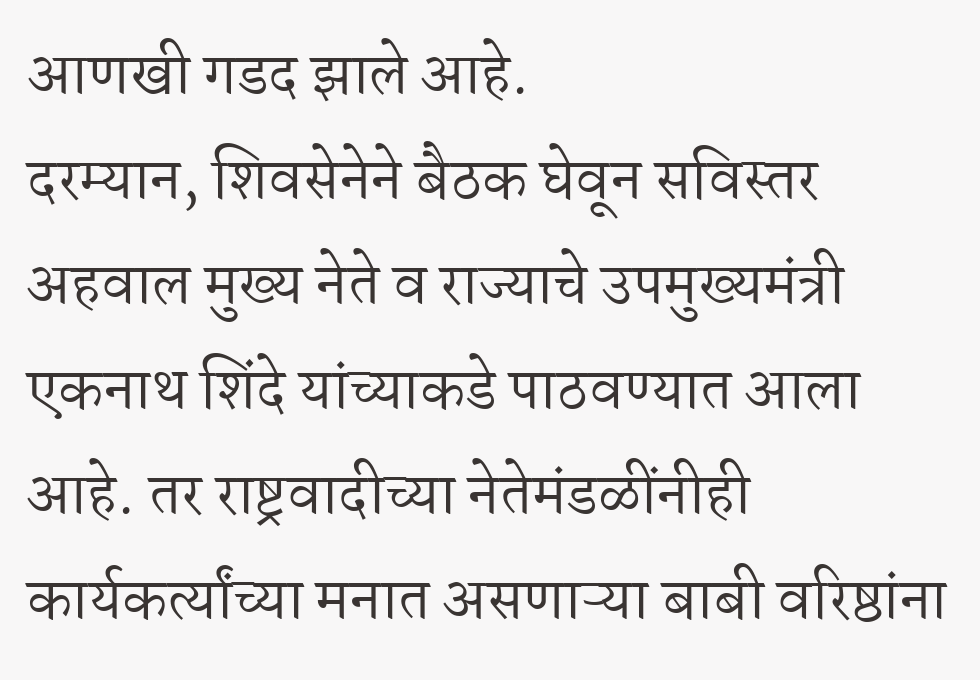आणखी गडद झाले आहे.
दरम्यान, शिवसेनेने बैठक घेवून सविस्तर अहवाल मुख्य नेते व राज्याचे उपमुख्यमंत्री एकनाथ शिंदे यांच्याकडे पाठवण्यात आला आहे. तर राष्ट्रवादीच्या नेतेमंडळींनीही कार्यकर्त्यांच्या मनात असणाऱ्या बाबी वरिष्ठांना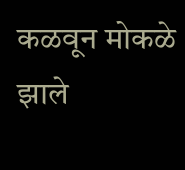कळवून मोकळे झाले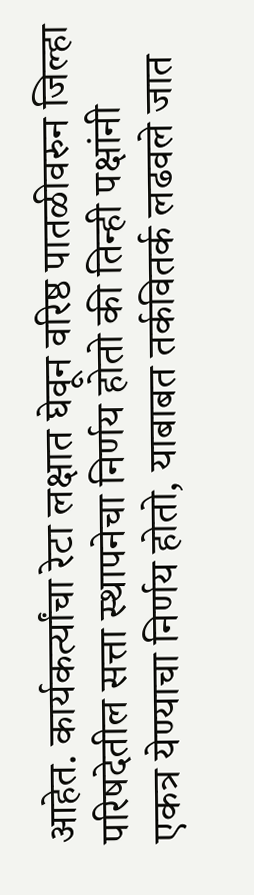आहेत. कार्यकर्त्यांचा रेटा लक्षात घेवून वरिष्ठ पातळीवरुन जिल्हा परिषदेतील सत्ता स्थापनेचा निर्णय होतो की तिन्ही पक्षांनी एकत्र येण्याचा निर्णय होतो, याबाबत तर्कवितर्क लढवले जात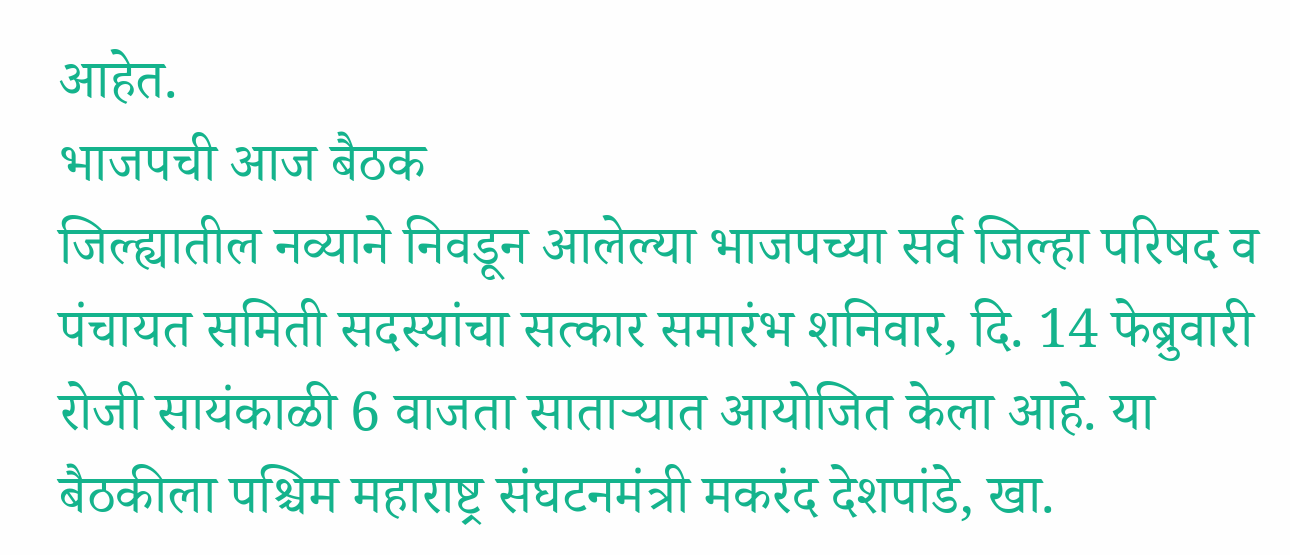आहेत.
भाजपची आज बैठक
जिल्ह्यातील नव्याने निवडून आलेल्या भाजपच्या सर्व जिल्हा परिषद व पंचायत समिती सदस्यांचा सत्कार समारंभ शनिवार, दि. 14 फेब्रुवारी रोजी सायंकाळी 6 वाजता साताऱ्यात आयोजित केला आहे. या बैठकीला पश्चिम महाराष्ट्र संघटनमंत्री मकरंद देशपांडे, खा.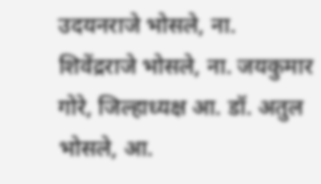उदयनराजे भोसले, ना. शिवेंद्रराजे भोसले, ना. जयकुमार गोरे, जिल्हाध्यक्ष आ. डॉ. अतुल भोसले, आ.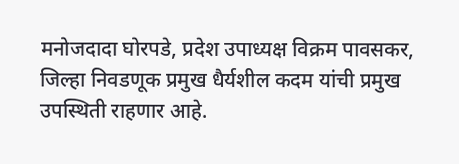मनोजदादा घोरपडे, प्रदेश उपाध्यक्ष विक्रम पावसकर, जिल्हा निवडणूक प्रमुख धैर्यशील कदम यांची प्रमुख उपस्थिती राहणार आहे.